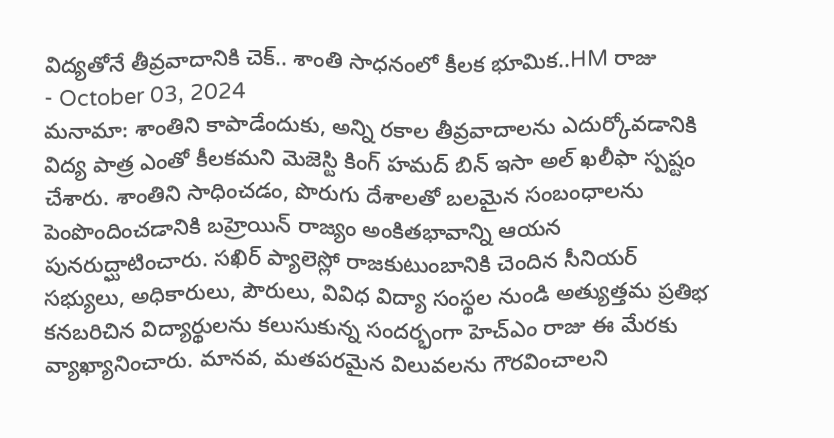విద్యతోనే తీవ్రవాదానికి చెక్.. శాంతి సాధనంలో కీలక భూమిక..HM రాజు
- October 03, 2024
మనామా: శాంతిని కాపాడేందుకు, అన్ని రకాల తీవ్రవాదాలను ఎదుర్కోవడానికి విద్య పాత్ర ఎంతో కీలకమని మెజెస్టి కింగ్ హమద్ బిన్ ఇసా అల్ ఖలీఫా స్పష్టం చేశారు. శాంతిని సాధించడం, పొరుగు దేశాలతో బలమైన సంబంధాలను పెంపొందించడానికి బహ్రెయిన్ రాజ్యం అంకితభావాన్ని ఆయన పునరుద్ఘాటించారు. సఖిర్ ప్యాలెస్లో రాజకుటుంబానికి చెందిన సీనియర్ సభ్యులు, అధికారులు, పౌరులు, వివిధ విద్యా సంస్థల నుండి అత్యుత్తమ ప్రతిభ కనబరిచిన విద్యార్థులను కలుసుకున్న సందర్భంగా హెచ్ఎం రాజు ఈ మేరకు వ్యాఖ్యానించారు. మానవ, మతపరమైన విలువలను గౌరవించాలని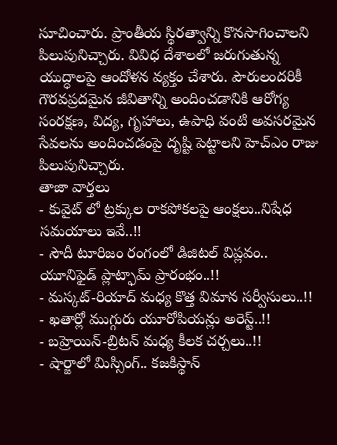సూచించారు. ప్రాంతీయ స్థిరత్వాన్ని కొనసాగించాలని పిలుపునిచ్చారు. వివిధ దేశాలలో జరుగుతున్న యుద్ధాలపై ఆందోళన వ్యక్తం చేశారు. పౌరులందరికీ గౌరవప్రదమైన జీవితాన్ని అందించడానికి ఆరోగ్య సంరక్షణ, విద్య, గృహాలు, ఉపాధి వంటి అవసరమైన సేవలను అందించడంపై దృష్టి పెట్టాలని హెచ్ఎం రాజు పిలుపునిచ్చారు.
తాజా వార్తలు
- కువైట్ లో ట్రక్కుల రాకపోకలపై ఆంక్షలు..నిషేధ సమయాలు ఇవే..!!
- సౌదీ టూరిజం రంగంలో డిజిటల్ విప్లవం.. యూనిఫైడ్ ప్లాట్ఫామ్ ప్రారంభం..!!
- మస్కట్-రియాద్ మధ్య కొత్త విమాన సర్వీసులు..!!
- ఖతార్లో ముగ్గురు యూరోపియన్లు అరెస్ట్..!!
- బహ్రెయిన్-బ్రిటన్ మధ్య కీలక చర్చలు..!!
- షార్జాలో మిస్సింగ్.. కజకిస్థాన్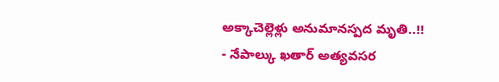అక్కాచెల్లెళ్లు అనుమానస్పద మృతి..!!
- నేపాల్కు ఖతార్ అత్యవసర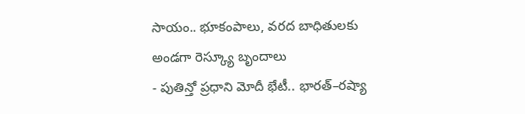సాయం.. భూకంపాలు, వరద బాధితులకు అండగా రెస్క్యూ బృందాలు
- పుతిన్తో ప్రధాని మోదీ భేటీ.. భారత్–రష్యా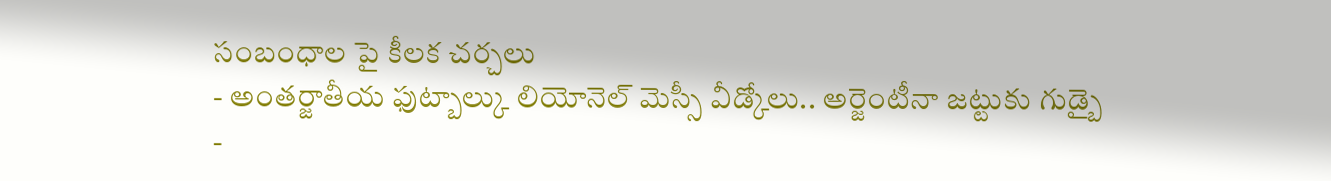సంబంధాల పై కీలక చర్చలు
- అంతర్జాతీయ ఫుట్బాల్కు లియోనెల్ మెస్సీ వీడ్కోలు.. అర్జెంటీనా జట్టుకు గుడ్బై
-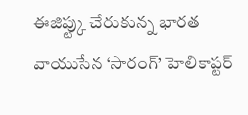ఈజిప్ట్కు చేరుకున్న భారత వాయుసేన ‘సారంగ్’ హెలికాప్టర్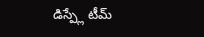డిస్ప్లే టీమ్